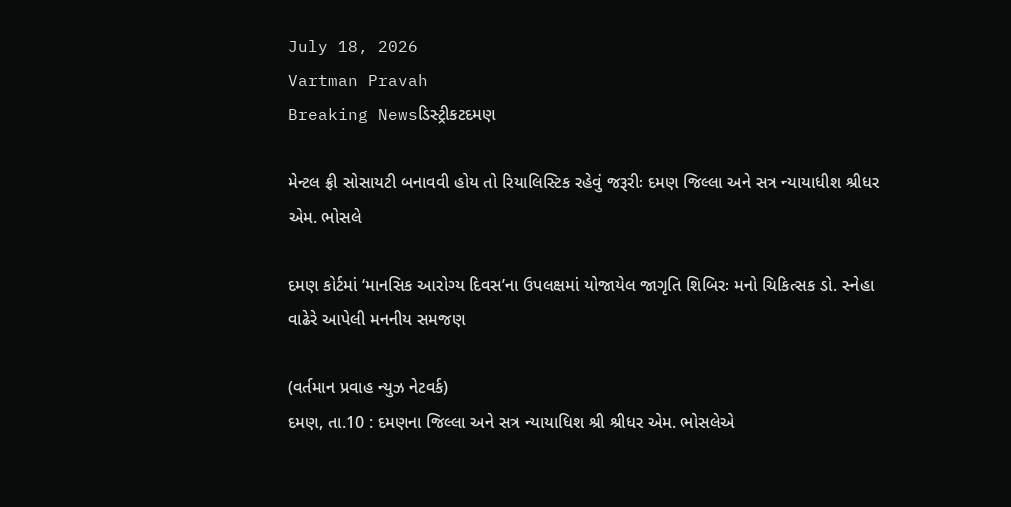July 18, 2026
Vartman Pravah
Breaking Newsડિસ્ટ્રીકટદમણ

મેન્‍ટલ ફ્રી સોસાયટી બનાવવી હોય તો રિયાલિસ્‍ટિક રહેવું જરૂરીઃ દમણ જિલ્લા અને સત્ર ન્‍યાયાધીશ શ્રીધર એમ. ભોસલે

દમણ કોર્ટમાં ‘માનસિક આરોગ્‍ય દિવસ’ના ઉપલક્ષમાં યોજાયેલ જાગૃતિ શિબિરઃ મનો ચિકિત્‍સક ડો. સ્‍નેહા વાઢેરે આપેલી મનનીય સમજણ

(વર્તમાન પ્રવાહ ન્‍યુઝ નેટવર્ક)
દમણ, તા.10 : દમણના જિલ્લા અને સત્ર ન્‍યાયાધિશ શ્રી શ્રીધર એમ. ભોસલેએ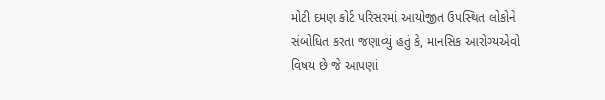મોટી દમણ કોર્ટ પરિસરમાં આયોજીત ઉપસ્‍થિત લોકોને સંબોધિત કરતા જણાવ્‍યું હતું કે, માનસિક આરોગ્‍યએવો વિષય છે જે આપણાં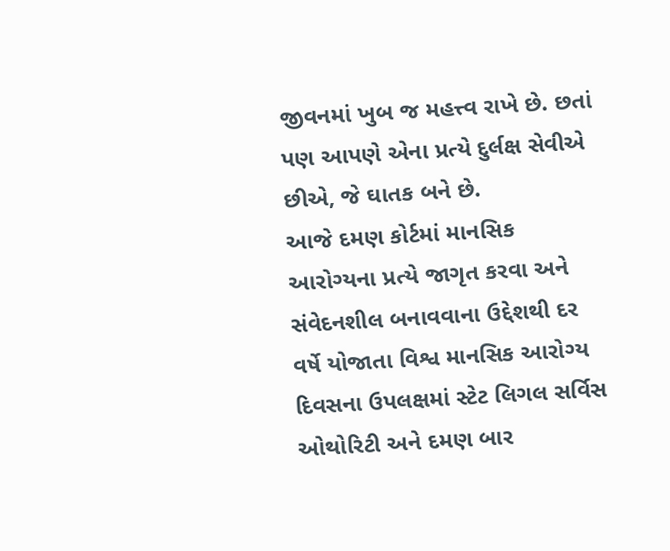જીવનમાં ખુબ જ મહત્ત્વ રાખે છે. છતાં પણ આપણે એના પ્રત્‍યે દુર્લક્ષ સેવીએ છીએ, જે ઘાતક બને છે.
આજે દમણ કોર્ટમાં માનસિક આરોગ્‍યના પ્રત્‍યે જાગૃત કરવા અને સંવેદનશીલ બનાવવાના ઉદ્દેશથી દર વર્ષે યોજાતા વિશ્વ માનસિક આરોગ્‍ય દિવસના ઉપલક્ષમાં સ્‍ટેટ લિગલ સર્વિસ ઓથોરિટી અને દમણ બાર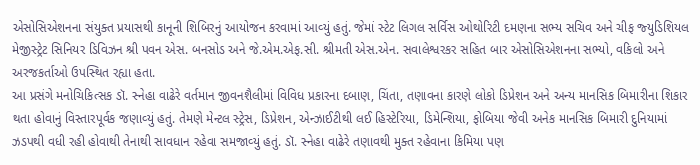એસોસિએશનના સંયુક્‍ત પ્રયાસથી કાનૂની શિબિરનું આયોજન કરવામાં આવ્‍યું હતું. જેમાં સ્‍ટેટ લિગલ સર્વિસ ઓથોરિટી દમણના સભ્‍ય સચિવ અને ચીફ જ્‍યુડિશિયલ મેજીસ્‍ટ્રેટ સિનિયર ડિવિઝન શ્રી પવન એસ. બનસોડ અને જે.એમ.એફ.સી. શ્રીમતી એસ.એન. સવાલેશ્વરકર સહિત બાર એસોસિએશનના સભ્‍યો, વકિલો અને અરજકર્તાઓ ઉપસ્‍થિત રહ્યા હતા.
આ પ્રસંગે મનોચિકિત્‍સક ડૉ. સ્‍નેહા વાઢેરે વર્તમાન જીવનશૈલીમાં વિવિધ પ્રકારના દબાણ, ચિંતા, તણાવના કારણે લોકો ડિપ્રેશન અને અન્‍ય માનસિક બિમારીના શિકાર થતા હોવાનું વિસ્‍તારપૂર્વક જણાવ્‍યું હતું. તેમણે મેન્‍ટલ સ્‍ટ્રેસ, ડિપ્રેશન, એન્‍ઝાઈટીથી લઈ હિસ્‍ટેરિયા, ડિમેન્‍શિયા, ફોબિયા જેવી અનેક માનસિક બિમારી દુનિયામાં ઝડપથી વધી રહી હોવાથી તેનાથી સાવધાન રહેવા સમજાવ્‍યું હતું. ડૉ. સ્‍નેહા વાઢેરે તણાવથી મુક્‍ત રહેવાના કિમિયા પણ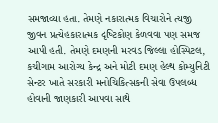સમજાવ્‍યા હતા. તેમણે નકારાત્‍મક વિચારોને ત્‍યજી જીવન પ્રત્‍યેહકારાત્‍મક દૃષ્‍ટિકોણ કેળવવા પણ સમજ આપી હતી. તેમણે દમણની મરવડ જિલ્લા હોસ્‍પિટલ, કચીગામ આરોગ્‍ય કેન્‍દ્ર અને મોટી દમણ હેલ્‍થ કોમ્‍યુનિટી સેન્‍ટર ખાતે સરકારી મનોચિકિત્‍સકની સેવા ઉપલબ્‍ધ હોવાની જાણકારી આપવા સાથે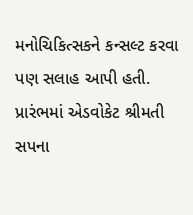મનોચિકિત્‍સકને કન્‍સલ્‍ટ કરવા પણ સલાહ આપી હતી.
પ્રારંભમાં એડવોકેટ શ્રીમતી સપના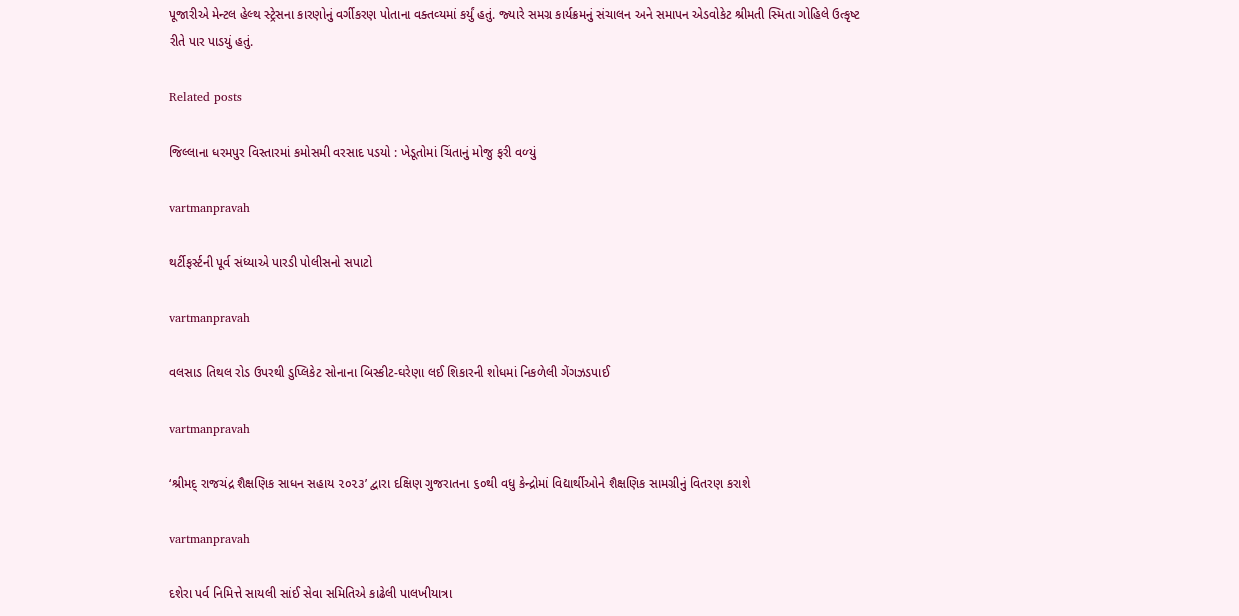પૂજારીએ મેન્‍ટલ હેલ્‍થ સ્‍ટ્રેસના કારણોનું વર્ગીકરણ પોતાના વક્‍તવ્‍યમાં કર્યું હતું. જ્‍યારે સમગ્ર કાર્યક્રમનું સંચાલન અને સમાપન એડવોકેટ શ્રીમતી સ્‍મિતા ગોહિલે ઉત્‍કૃષ્‍ટ રીતે પાર પાડયું હતું.

Related posts

જિલ્લાના ધરમપુર વિસ્‍તારમાં કમોસમી વરસાદ પડયો : ખેડૂતોમાં ચિંતાનું મોજુ ફરી વળ્‍યું

vartmanpravah

થર્ટીફર્સ્‍ટની પૂર્વ સંધ્‍યાએ પારડી પોલીસનો સપાટો

vartmanpravah

વલસાડ તિથલ રોડ ઉપરથી ડુપ્‍લિકેટ સોનાના બિસ્‍કીટ-ઘરેણા લઈ શિકારની શોધમાં નિકળેલી ગેંગઝડપાઈ

vartmanpravah

‘શ્રીમદ્ રાજચંદ્ર શૈક્ષણિક સાધન સહાય ૨૦૨૩’ દ્વારા દક્ષિણ ગુજરાતના ૬૦થી વધુ કેન્દ્રોમાં વિદ્યાર્થીઓને શૈક્ષણિક સામગ્રીનું વિતરણ કરાશે

vartmanpravah

દશેરા પર્વ નિમિત્તે સાયલી સાંઈ સેવા સમિતિએ કાઢેલી પાલખીયાત્રા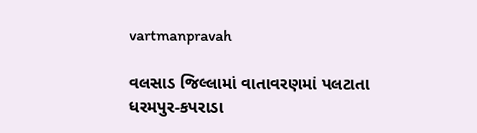vartmanpravah

વલસાડ જિલ્લામાં વાતાવરણમાં પલટાતા ધરમપુર-કપરાડા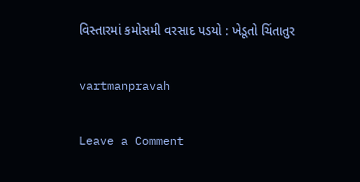વિસ્‍તારમાં કમોસમી વરસાદ પડયો : ખેડૂતો ચિંતાતુર

vartmanpravah

Leave a Comment